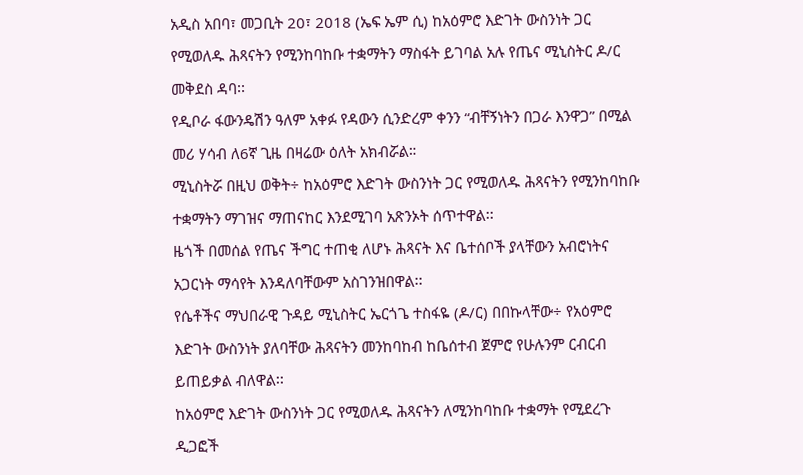አዲስ አበባ፣ መጋቢት 20፣ 2018 (ኤፍ ኤም ሲ) ከአዕምሮ እድገት ውስንነት ጋር የሚወለዱ ሕጻናትን የሚንከባከቡ ተቋማትን ማስፋት ይገባል አሉ የጤና ሚኒስትር ዶ/ር መቅደስ ዳባ፡፡
የዲቦራ ፋውንዴሽን ዓለም አቀፉ የዳውን ሲንድረም ቀንን “ብቸኝነትን በጋራ እንዋጋ” በሚል መሪ ሃሳብ ለ6ኛ ጊዜ በዛሬው ዕለት አክብሯል።
ሚኒስትሯ በዚህ ወቅት÷ ከአዕምሮ እድገት ውስንነት ጋር የሚወለዱ ሕጻናትን የሚንከባከቡ ተቋማትን ማገዝና ማጠናከር እንደሚገባ አጽንኦት ሰጥተዋል፡፡
ዜጎች በመሰል የጤና ችግር ተጠቂ ለሆኑ ሕጻናት እና ቤተሰቦች ያላቸውን አብሮነትና አጋርነት ማሳየት እንዳለባቸውም አስገንዝበዋል፡፡
የሴቶችና ማህበራዊ ጉዳይ ሚኒስትር ኤርጎጌ ተስፋዬ (ዶ/ር) በበኩላቸው÷ የአዕምሮ እድገት ውስንነት ያለባቸው ሕጻናትን መንከባከብ ከቤሰተብ ጀምሮ የሁሉንም ርብርብ ይጠይቃል ብለዋል፡፡
ከአዕምሮ እድገት ውስንነት ጋር የሚወለዱ ሕጻናትን ለሚንከባከቡ ተቋማት የሚደረጉ ዲጋፎች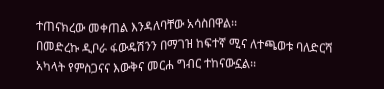ተጠናክረው መቀጠል እንዳለባቸው አሳስበዋል፡፡
በመድረኩ ዲቦራ ፋውዴሽንን በማገዝ ከፍተኛ ሚና ለተጫወቱ ባለድርሻ አካላት የምስጋናና እውቅና መርሐ ግብር ተከናውኗል፡፡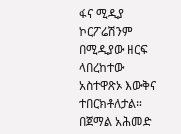ፋና ሚዲያ ኮርፖሬሽንም በሚዲያው ዘርፍ ላበረከተው አስተዋጽኦ እውቅና ተበርክቶለታል።
በጀማል አሕመድ